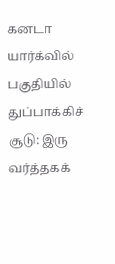கனடா யார்க்வில் பகுதியில் துப்பாக்கிச் சூடு: இரு வர்த்தகக்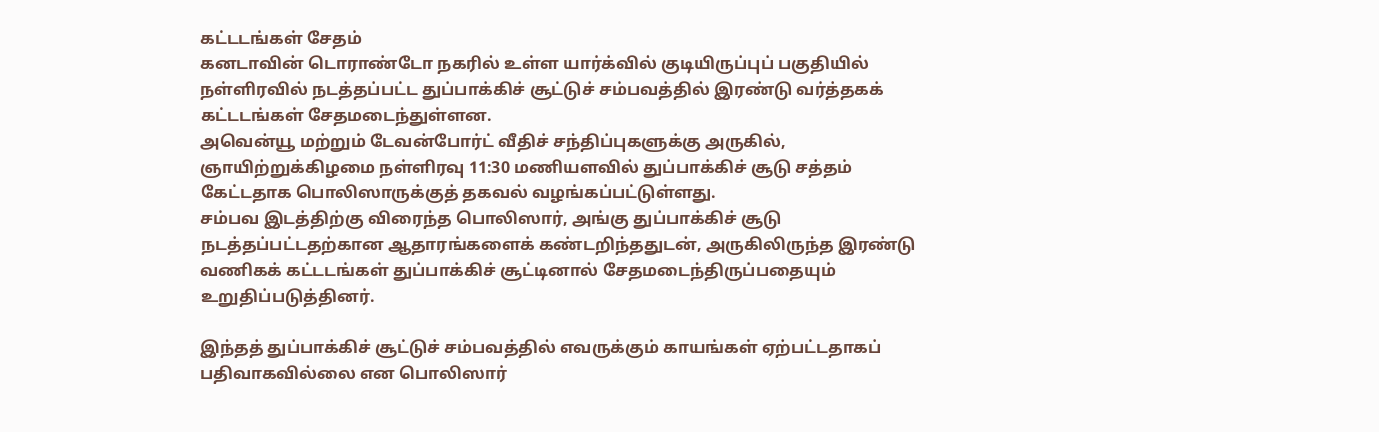கட்டடங்கள் சேதம்
கனடாவின் டொராண்டோ நகரில் உள்ள யார்க்வில் குடியிருப்புப் பகுதியில் நள்ளிரவில் நடத்தப்பட்ட துப்பாக்கிச் சூட்டுச் சம்பவத்தில் இரண்டு வர்த்தகக் கட்டடங்கள் சேதமடைந்துள்ளன.
அவென்யூ மற்றும் டேவன்போர்ட் வீதிச் சந்திப்புகளுக்கு அருகில், ஞாயிற்றுக்கிழமை நள்ளிரவு 11:30 மணியளவில் துப்பாக்கிச் சூடு சத்தம் கேட்டதாக பொலிஸாருக்குத் தகவல் வழங்கப்பட்டுள்ளது.
சம்பவ இடத்திற்கு விரைந்த பொலிஸார், அங்கு துப்பாக்கிச் சூடு நடத்தப்பட்டதற்கான ஆதாரங்களைக் கண்டறிந்ததுடன், அருகிலிருந்த இரண்டு வணிகக் கட்டடங்கள் துப்பாக்கிச் சூட்டினால் சேதமடைந்திருப்பதையும் உறுதிப்படுத்தினர்.

இந்தத் துப்பாக்கிச் சூட்டுச் சம்பவத்தில் எவருக்கும் காயங்கள் ஏற்பட்டதாகப் பதிவாகவில்லை என பொலிஸார்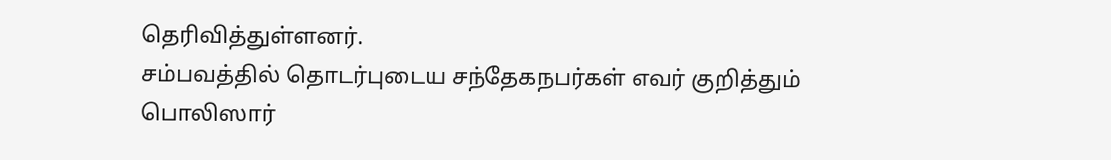தெரிவித்துள்ளனர்.
சம்பவத்தில் தொடர்புடைய சந்தேகநபர்கள் எவர் குறித்தும் பொலிஸார்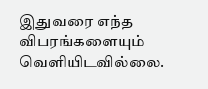இதுவரை எந்த விபரங்களையும் வெளியிடவில்லை.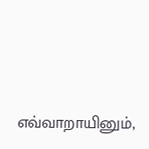எவ்வாறாயினும்,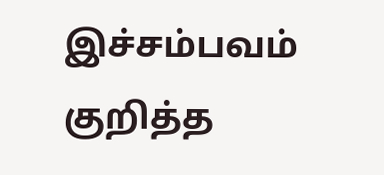இச்சம்பவம் குறித்த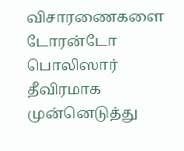விசாரணைகளை டோரன்டோ பொலிஸார் தீவிரமாக முன்னெடுத்து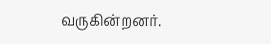வருகின்றனர்.